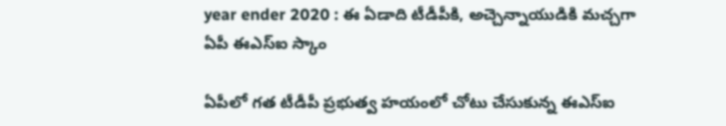year ender 2020 : ఈ ఏడాది టీడీపీకి, అచ్చెన్నాయుడికి మచ్చగా ఏపీ ఈఎస్ఐ స్కాం

ఏపీలో గత టీడీపీ ప్రభుత్వ హయంలో చోటు చేసుకున్న ఈఎస్‌ఐ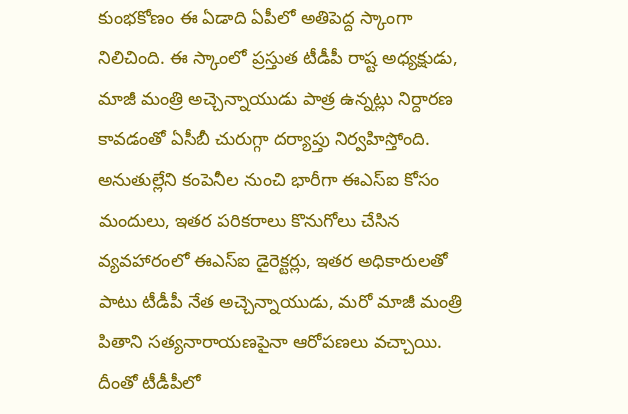కుంభకోణం ఈ ఏడాది ఏపీలో అతిపెద్ద స్కాంగా నిలిచింది. ఈ స్కాంలో ప్రస్తుత టీడీపీ రాష్ట అధ్యక్షుడు, మాజీ మంత్రి అచ్చెన్నాయుడు పాత్ర ఉన్నట్లు నిర్దారణ కావడంతో ఏసీబీ చురుగ్గా దర్యాప్తు నిర్వహిస్తోంది. అనుతుల్లేని కంపెనీల నుంచి భారీగా ఈఎస్‌ఐ కోసం మందులు, ఇతర పరికరాలు కొనుగోలు చేసిన వ్యవహారంలో ఈఎస్‌ఐ డైరెక్టర్లు, ఇతర అధికారులతో పాటు టీడీపీ నేత అచ్చెన్నాయుడు, మరో మాజీ మంత్రి పితాని సత్యనారాయణపైనా ఆరోపణలు వచ్చాయి. దీంతో టీడీపీలో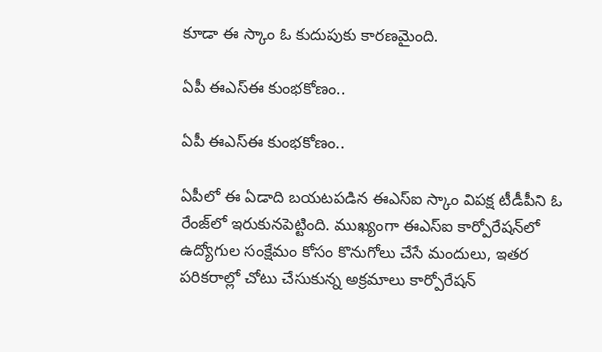కూడా ఈ స్కాం ఓ కుదుపుకు కారణమైంది.

ఏపీ ఈఎస్‌ఈ కుంభకోణం..

ఏపీ ఈఎస్‌ఈ కుంభకోణం..

ఏపీలో ఈ ఏడాది బయటపడిన ఈఎస్‌ఐ స్కాం విపక్ష టీడీపీని ఓ రేంజ్‌లో ఇరుకునపెట్టింది. ముఖ్యంగా ఈఎస్‌ఐ కార్పోరేషన్‌లో ఉద్యోగుల సంక్షేమం కోసం కొనుగోలు చేసే మందులు, ఇతర పరికరాల్లో చోటు చేసుకున్న అక్రమాలు కార్పోరేషన్‌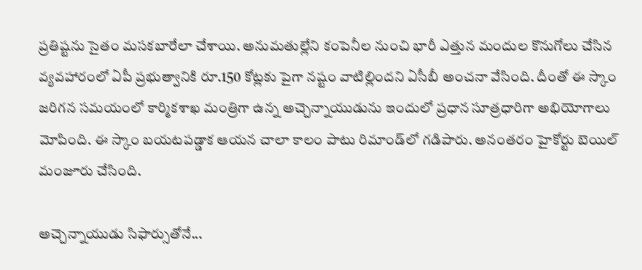ప్రతిష్టను సైతం మసకబారేలా చేశాయి. అనుమతుల్లేని కంపెనీల నుంచి భారీ ఎత్తున మందుల కొనుగోలు చేసిన వ్యవహారంలో ఏపీ ప్రభుత్వానికి రూ.150 కోట్లకు పైగా నష్టం వాటిల్లిందని ఏసీబీ అంచనా వేసింది. దీంతో ఈ స్కాం జరిగన సమయంలో కార్మికశాఖ మంత్రిగా ఉన్న అచ్చెన్నాయుడును ఇందులో ప్రధాన సూత్రధారిగా అభియోగాలు మోపింది. ఈ స్కాం బయటపడ్డాక ఆయన చాలా కాలం పాటు రిమాండ్‌లో గడిపారు. అనంతరం హైకోర్టు బెయిల్‌ మంజూరు చేసింది.

అచ్చెన్నాయుడు సిఫార్సుతోనే...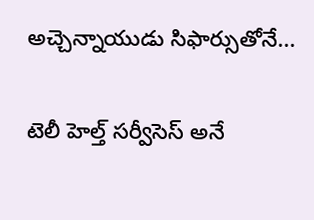అచ్చెన్నాయుడు సిఫార్సుతోనే...

టెలీ హెల్త్‌ సర్వీసెస్‌ అనే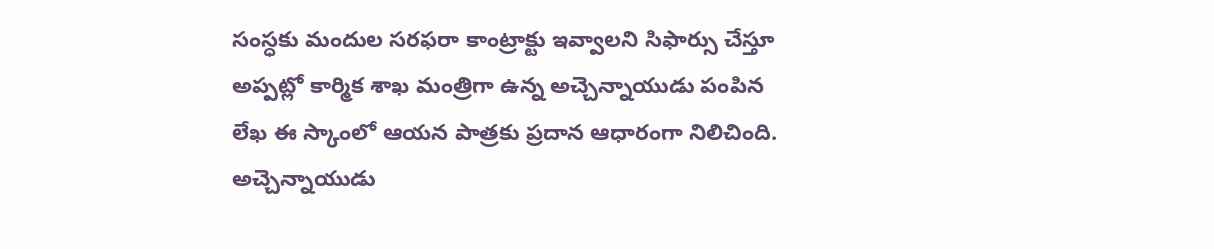సంస్ధకు మందుల సరఫరా కాంట్రాక్టు ఇవ్వాలని సిఫార్సు చేస్తూ అప్పట్లో కార్మిక శాఖ మంత్రిగా ఉన్న అచ్చెన్నాయుడు పంపిన లేఖ ఈ స్కాంలో ఆయన పాత్రకు ప్రదాన ఆధారంగా నిలిచింది. అచ్చెన్నాయుడు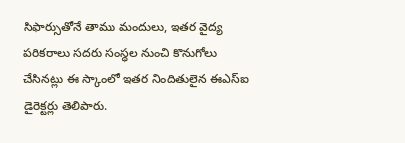సిఫార్సుతోనే తాము మందులు, ఇతర వైద్య పరికరాలు సదరు సంస్ధల నుంచి కొనుగోలు చేసినట్లు ఈ స్కాంలో ఇతర నిందితులైన ఈఎస్‌ఐ డైరెక్టర్లు తెలిపారు.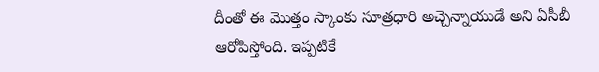దీంతో ఈ మొత్తం స్కాంకు సూత్రధారి అచ్చెన్నాయుడే అని ఏసీబీ ఆరోపిస్తోంది. ఇప్పటికే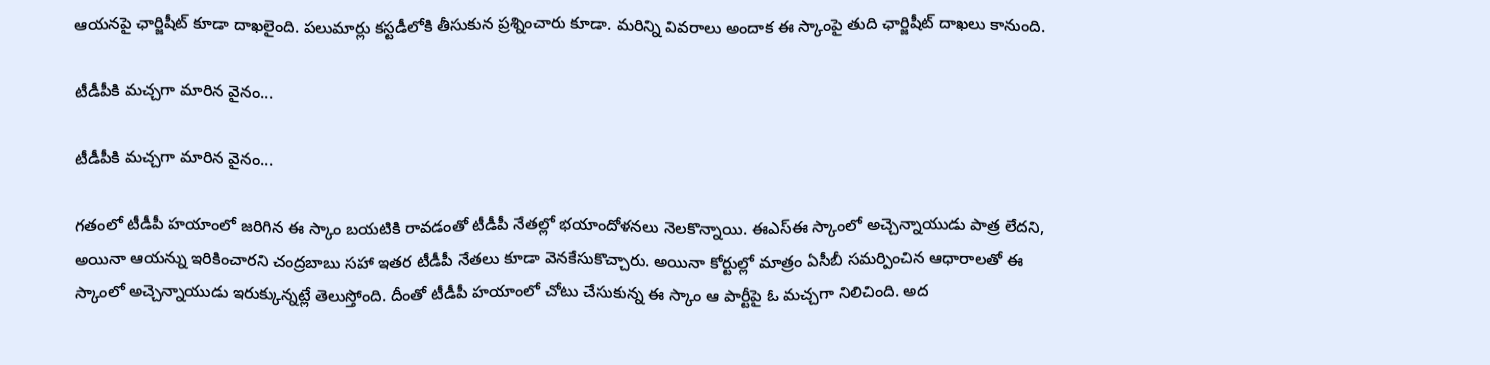ఆయనపై ఛార్జిషీట్‌ కూడా దాఖలైంది. పలుమార్లు కస్టడీలోకి తీసుకున ప్రశ్నించారు కూడా. మరిన్ని వివరాలు అందాక ఈ స్కాంపై తుది ఛార్జిషీట్‌ దాఖలు కానుంది.

టీడీపీకి మచ్చగా మారిన వైనం...

టీడీపీకి మచ్చగా మారిన వైనం...

గతంలో టీడీపీ హయాంలో జరిగిన ఈ స్కాం బయటికి రావడంతో టీడీపీ నేతల్లో భయాందోళనలు నెలకొన్నాయి. ఈఎస్‌ఈ స్కాంలో అచ్చెన్నాయుడు పాత్ర లేదని, అయినా ఆయన్ను ఇరికించారని చంద్రబాబు సహా ఇతర టీడీపీ నేతలు కూడా వెనకేసుకొచ్చారు. అయినా కోర్టుల్లో మాత్రం ఏసీబీ సమర్పించిన ఆధారాలతో ఈ స్కాంలో అచ్చెన్నాయుడు ఇరుక్కున్నట్లే తెలుస్తోంది. దీంతో టీడీపీ హయాంలో చోటు చేసుకున్న ఈ స్కాం ఆ పార్టీపై ఓ మచ్చగా నిలిచింది. అద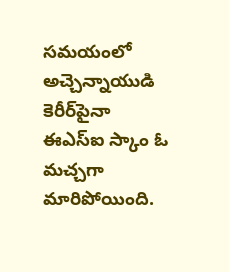సమయంలో అచ్చెన్నాయుడి కెరీర్‌పైనా ఈఎస్‌ఐ స్కాం ఓ మచ్చగా మారిపోయింది.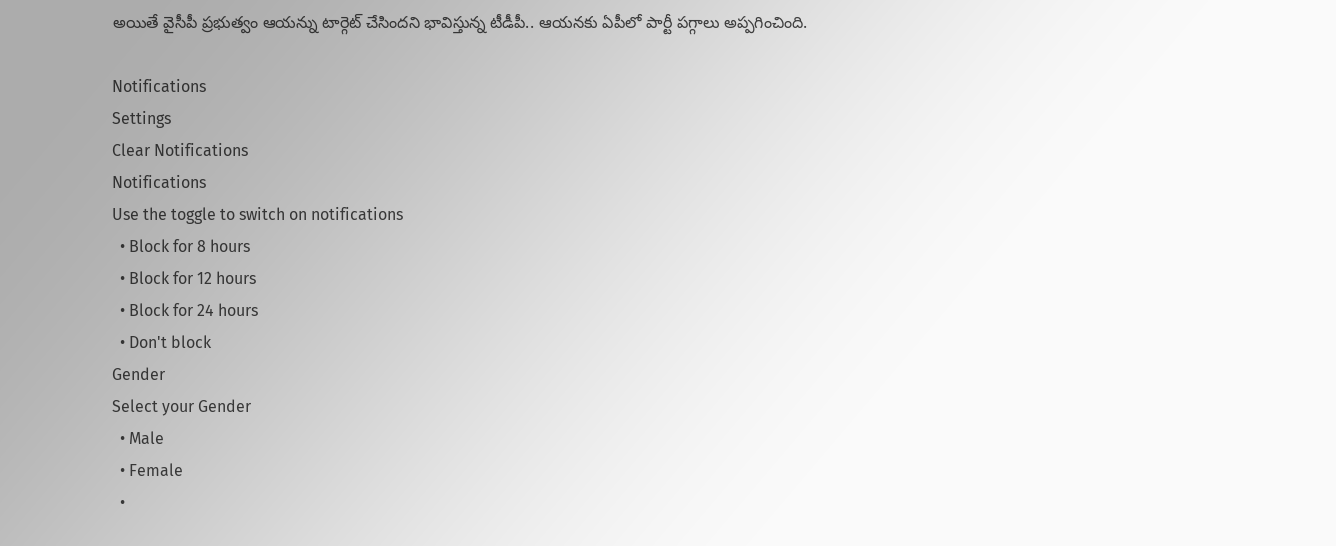అయితే వైసీపీ ప్రభుత్వం ఆయన్ను టార్గెట్‌ చేసిందని భావిస్తున్న టీడీపీ.. ఆయనకు ఏపీలో పార్టీ పగ్గాలు అప్పగించింది.

Notifications
Settings
Clear Notifications
Notifications
Use the toggle to switch on notifications
  • Block for 8 hours
  • Block for 12 hours
  • Block for 24 hours
  • Don't block
Gender
Select your Gender
  • Male
  • Female
  •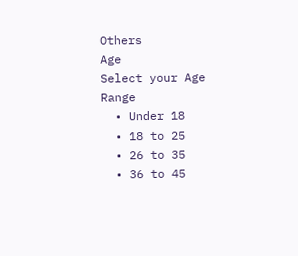Others
Age
Select your Age Range
  • Under 18
  • 18 to 25
  • 26 to 35
  • 36 to 45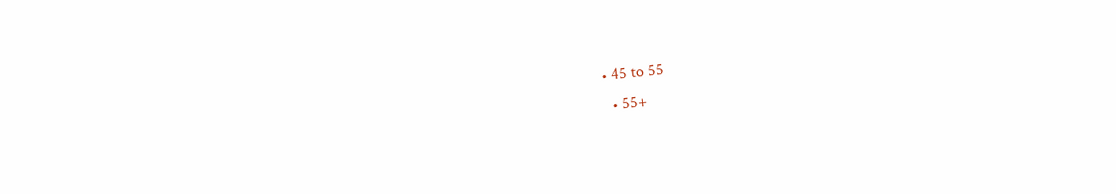• 45 to 55
  • 55+